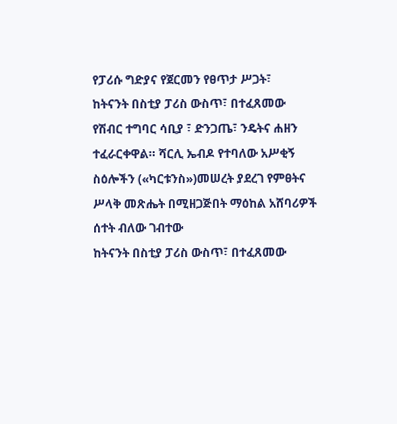የፓሪሱ ግድያና የጀርመን የፀጥታ ሥጋት፣
ከትናንት በስቲያ ፓሪስ ውስጥ፣ በተፈጸመው የሽብር ተግባር ሳቢያ ፣ ድንጋጤ፣ ንዴትና ሐዘን ተፈራርቀዋል። ሻርሊ ኤብዶ የተባለው አሥቂኝ ስዕሎችን («ካርቱንስ»)መሠረት ያደረገ የምፀትና ሥላቅ መጽሔት በሚዘጋጅበት ማዕከል አሸባሪዎች ሰተት ብለው ገብተው
ከትናንት በስቲያ ፓሪስ ውስጥ፣ በተፈጸመው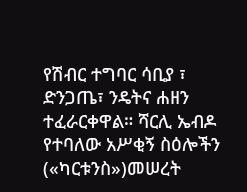የሽብር ተግባር ሳቢያ ፣ ድንጋጤ፣ ንዴትና ሐዘን ተፈራርቀዋል። ሻርሊ ኤብዶ የተባለው አሥቂኝ ስዕሎችን («ካርቱንስ»)መሠረት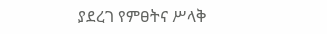ያደረገ የምፀትና ሥላቅ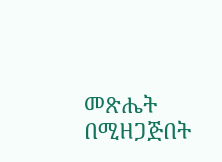መጽሔት በሚዘጋጅበት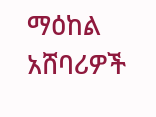ማዕከል አሸባሪዎች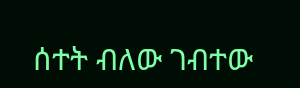ሰተት ብለው ገብተው